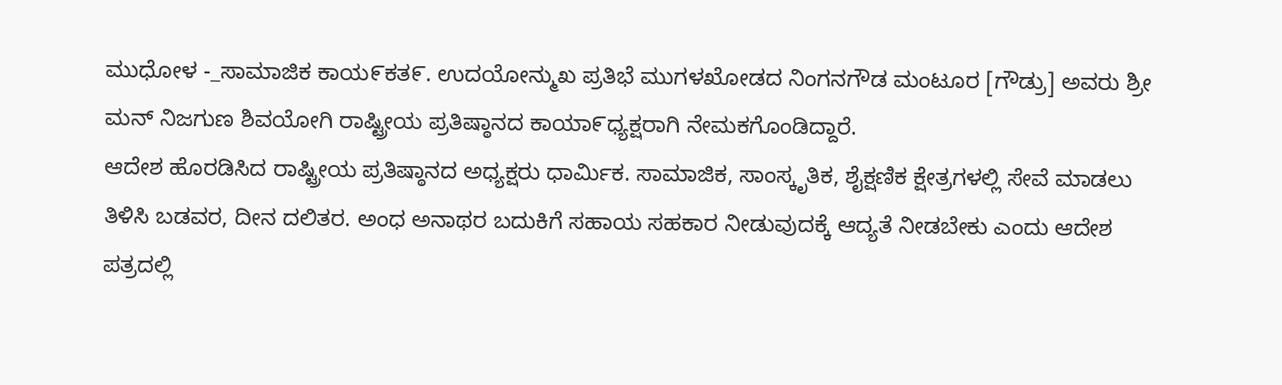ಮುಧೋಳ -_ಸಾಮಾಜಿಕ ಕಾಯ೯ಕತ೯. ಉದಯೋನ್ಮುಖ ಪ್ರತಿಭೆ ಮುಗಳಖೋಡದ ನಿಂಗನಗೌಡ ಮಂಟೂರ [ಗೌಡ್ರು] ಅವರು ಶ್ರೀ ಮನ್ ನಿಜಗುಣ ಶಿವಯೋಗಿ ರಾಷ್ಟ್ರೀಯ ಪ್ರತಿಷ್ಠಾನದ ಕಾಯಾ೯ಧ್ಯಕ್ಷರಾಗಿ ನೇಮಕಗೊಂಡಿದ್ದಾರೆ.
ಆದೇಶ ಹೊರಡಿಸಿದ ರಾಷ್ಟ್ರೀಯ ಪ್ರತಿಷ್ಠಾನದ ಅಧ್ಯಕ್ಷರು ಧಾರ್ಮಿಕ. ಸಾಮಾಜಿಕ, ಸಾಂಸ್ಕೃತಿಕ, ಶೈಕ್ಷಣಿಕ ಕ್ಷೇತ್ರಗಳಲ್ಲಿ ಸೇವೆ ಮಾಡಲು ತಿಳಿಸಿ ಬಡವರ, ದೀನ ದಲಿತರ. ಅಂಧ ಅನಾಥರ ಬದುಕಿಗೆ ಸಹಾಯ ಸಹಕಾರ ನೀಡುವುದಕ್ಕೆ ಆದ್ಯತೆ ನೀಡಬೇಕು ಎಂದು ಆದೇಶ ಪತ್ರದಲ್ಲಿ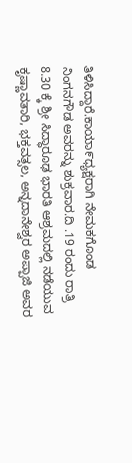ತಿಳಿಸಿದ್ದಾರೆ.ಕಾಯಾ೯ಧ್ಯಕ್ಷರಾಗಿ ನೇಮಕಗೊಂಡ ನಿಂಗನಗೌಡ ಅವರನ್ನು ಶುಕ್ರವಾರ.ದಿ .19 ರಂದು ರಾತ್ರಿ 8.30 ಕ್ಕೆ ಶ್ರೀ ಸಿದ್ಧಾರೂಢ ಭಾರತಿ ಆಶ್ರಮದಲ್ಲಿ ನಡೆಯುವ ಕೃಷ್ಣಾವತಾರಿ, ಭಕ್ತವತ್ಸಲ, ಅನ್ನದಾನೇಶ್ವರ ಅಪ್ಪಾಜಿ ಅವರ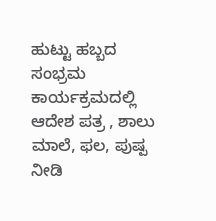ಹುಟ್ಟು ಹಬ್ಬದ ಸಂಭ್ರಮ ಕಾರ್ಯಕ್ರಮದಲ್ಲಿ ಆದೇಶ ಪತ್ರ , ಶಾಲು ಮಾಲೆ, ಫಲ, ಪುಷ್ಪ ನೀಡಿ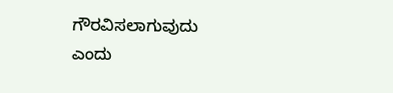ಗೌರವಿಸಲಾಗುವುದು ಎಂದು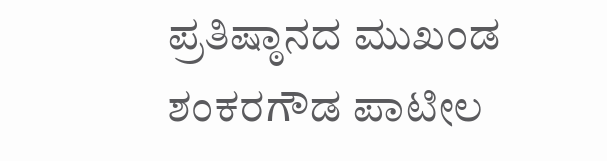ಪ್ರತಿಷ್ಠಾನದ ಮುಖಂಡ ಶಂಕರಗೌಡ ಪಾಟೀಲ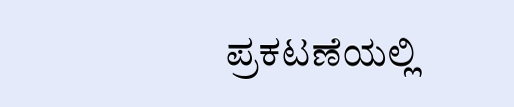ಪ್ರಕಟಣೆಯಲ್ಲಿ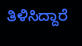ತಿಳಿಸಿದ್ದಾರೆ